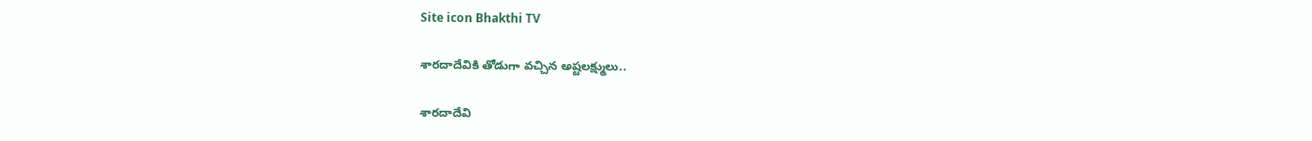Site icon Bhakthi TV

శారదాదేవికి తోడుగా వచ్చిన అష్టలక్ష్ములు..

శారదాదేవి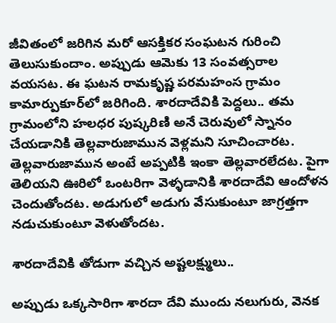జీవితంలో జరిగిన మరో ఆసక్తికర సంఘటన గురించి తెలుసుకుందాం. అప్పుడు ఆమెకు 13 సంవత్సరాల వయసట. ఈ ఘటన రామకృష్ణ పరమహంస గ్రామం కామార్పుకూర్‌లో జరిగింది. శారదాదేవికి పెద్దలు.. తమ గ్రామంలోని హలధర పుష్కరిణి అనే చెరువులో స్నానం చేయడానికి తెల్లవారుజామున వెళ్లమని సూచించారట. తెల్లవారుజామున అంటే అప్పటికి ఇంకా తెల్లవారలేదట. పైగా తెలియని ఊరిలో ఒంటరిగా వెళ్ళడానికి శారదాదేవి ఆందోళన చెందుతోందట. అడుగులో అడుగు వేసుకుంటూ జాగ్రత్తగా నడుచుకుంటూ వెళుతోందట.

శారదాదేవికి తోడుగా వచ్చిన అష్టలక్ష్ములు..

అప్పుడు ఒక్కసారిగా శారదా దేవి ముందు నలుగురు, వెనక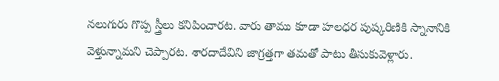నలుగురు గొప్ప స్త్రీలు కనిపించారట. వారు తాము కూడా హలధర పుష్కరిణికి స్నానానికి వెళ్తున్నామని చెప్పారట. శారదాదేవిని జాగ్రత్తగా తమతో పాటు తీసుకువెళ్లారు.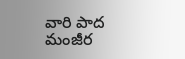వారి పాద మంజీర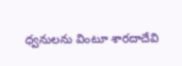ధ్వనులను వింటూ శారదాదేవి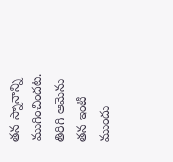తన స్నానాన్ని ముగించిందట. తిరిగి ఆమెను తన ఇంటి ముందు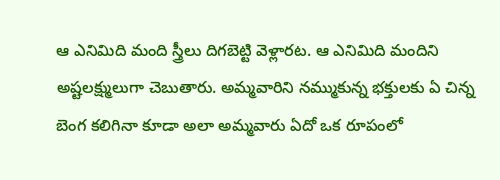ఆ ఎనిమిది మంది స్త్రీలు దిగబెట్టి వెళ్లారట. ఆ ఎనిమిది మందిని అష్టలక్ష్ములుగా చెబుతారు. అమ్మవారిని నమ్ముకున్న భక్తులకు ఏ చిన్న బెంగ కలిగినా కూడా అలా అమ్మవారు ఏదో ఒక రూపంలో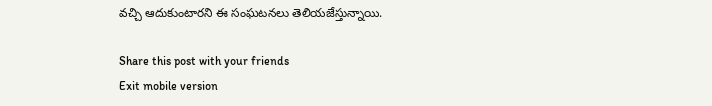వచ్చి ఆదుకుంటారని ఈ సంఘటనలు తెలియజేస్తున్నాయి.

Share this post with your friends
Exit mobile version